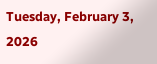Tuesday, February 3, 2026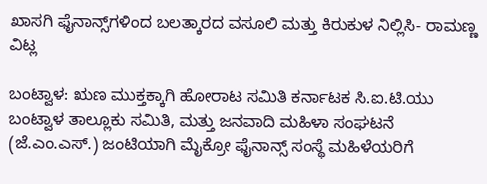ಖಾಸಗಿ ಫೈನಾನ್ಸ್‌ಗಳಿಂದ ಬಲತ್ಕಾರದ ವಸೂಲಿ ಮತ್ತು ಕಿರುಕುಳ ನಿಲ್ಲಿಸಿ- ರಾಮಣ್ಣ ವಿಟ್ಲ

ಬಂಟ್ವಾಳ: ಋಣ ಮುಕ್ತಕ್ಕಾಗಿ ಹೋರಾಟ ಸಮಿತಿ ಕರ್ನಾಟಕ ಸಿ.ಐ.ಟಿ.ಯು ಬಂಟ್ವಾಳ ತಾಲ್ಲೂಕು ಸಮಿತಿ, ಮತ್ತು ಜನವಾದಿ ಮಹಿಳಾ ಸಂಘಟನೆ (ಜೆ.ಎಂ.ಎಸ್.) ಜಂಟಿಯಾಗಿ ಮೈಕ್ರೋ ಫೈನಾನ್ಸ್ ಸಂಸ್ಥೆ ಮಹಿಳೆಯರಿಗೆ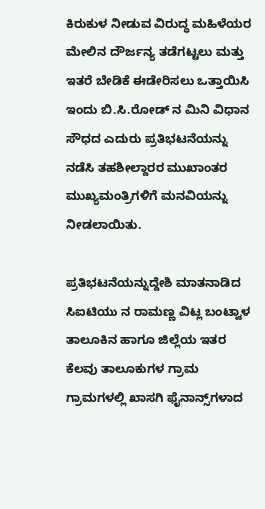ಕಿರುಕುಳ ನೀಡುವ ವಿರುದ್ಧ ಮಹಿಳೆಯರ ಮೇಲಿನ ದೌರ್ಜನ್ಯ ತಡೆಗಟ್ಟಲು ಮತ್ತು ಇತರೆ ಬೇಡಿಕೆ ಈಡೇರಿಸಲು ಒತ್ತಾಯಿಸಿ ಇಂದು ಬಿ.ಸಿ.ರೋಡ್ ನ ಮಿನಿ ವಿಧಾನ ಸೌಧದ ಎದುರು ಪ್ರತಿಭಟನೆಯನ್ನು ನಡೆಸಿ ತಹಶೀಲ್ದಾರರ ಮುಖಾಂತರ ಮುಖ್ಯಮಂತ್ರಿಗಳಿಗೆ ಮನವಿಯನ್ನು ನೀಡಲಾಯಿತು.

ಪ್ರತಿಭಟನೆಯನ್ನುದ್ದೇಶಿ ಮಾತನಾಡಿದ ಸಿಐಟಿಯು ನ ರಾಮಣ್ಣ ವಿಟ್ಲ ಬಂಟ್ವಾಳ ತಾಲೂಕಿನ ಹಾಗೂ ಜಿಲ್ಲೆಯ ಇತರ ಕೆಲವು ತಾಲೂಕುಗಳ ಗ್ರಾಮ ಗ್ರಾಮಗಳಲ್ಲಿ ಖಾಸಗಿ ಫೈನಾನ್ಸ್‌ಗಳಾದ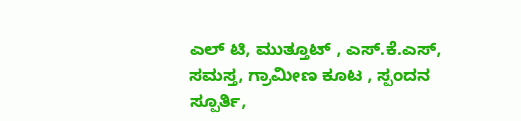ಎಲ್ ಟಿ, ಮುತ್ತೂಟ್ , ಎಸ್.ಕೆ.ಎಸ್, ಸಮಸ್ತ, ಗ್ರಾಮೀಣ ಕೂಟ , ಸ್ಪಂದನ ಸ್ಪೂರ್ತಿ,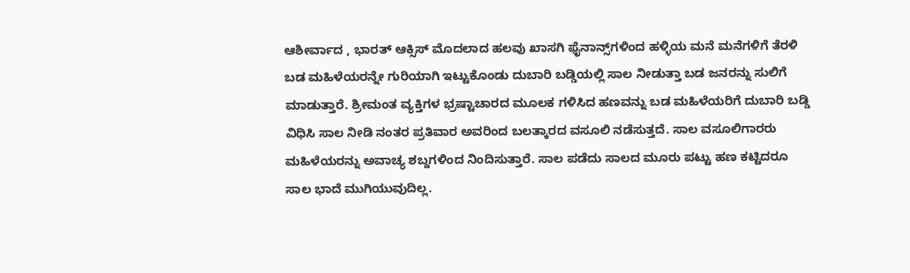ಆಶೀರ್ವಾದ , ಭಾರತ್ ಆಕ್ಸಿಸ್ ಮೊದಲಾದ ಹಲವು ಖಾಸಗಿ ಫೈನಾನ್ಸ್‌ಗಳಿಂದ ಹಳ್ಳಿಯ ಮನೆ ಮನೆಗಳಿಗೆ ತೆರಳಿ ಬಡ ಮಹಿಳೆಯರನ್ನೇ ಗುರಿಯಾಗಿ ಇಟ್ಟುಕೊಂಡು ದುಬಾರಿ ಬಡ್ಡಿಯಲ್ಲಿ ಸಾಲ ನೀಡುತ್ತಾ ಬಡ ಜನರನ್ನು ಸುಲಿಗೆ ಮಾಡುತ್ತಾರೆ. ಶ್ರೀಮಂತ ವ್ಯಕ್ತಿಗಳ ಭ್ರಷ್ಟಾಚಾರದ ಮೂಲಕ ಗಳಿಸಿದ ಹಣವನ್ನು ಬಡ ಮಹಿಳೆಯರಿಗೆ ದುಬಾರಿ ಬಡ್ಡಿ ವಿಧಿಸಿ ಸಾಲ ನೀಡಿ ನಂತರ ಪ್ರತಿವಾರ ಅವರಿಂದ ಬಲತ್ಕಾರದ ವಸೂಲಿ ನಡೆಸುತ್ತದೆ. ಸಾಲ ವಸೂಲಿಗಾರರು ಮಹಿಳೆಯರನ್ನು ಅವಾಚ್ಯ ಶಬ್ದಗಳಿಂದ ನಿಂದಿಸುತ್ತಾರೆ. ಸಾಲ ಪಡೆದು ಸಾಲದ ಮೂರು ಪಟ್ಟು ಹಣ ಕಟ್ಟಿದರೂ ಸಾಲ ಭಾದೆ ಮುಗಿಯುವುದಿಲ್ಲ.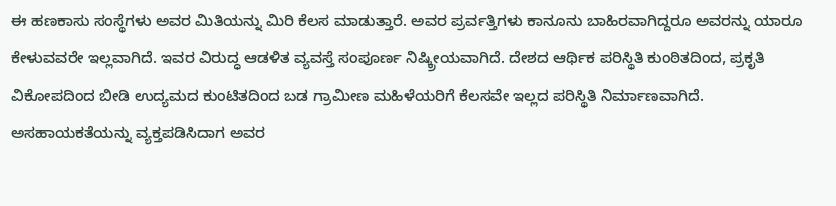ಈ ಹಣಕಾಸು ಸಂಸ್ಥೆಗಳು ಅವರ ಮಿತಿಯನ್ನು ಮಿರಿ ಕೆಲಸ ಮಾಡುತ್ತಾರೆ. ಅವರ ಪ್ರರ್ವತ್ತಿಗಳು ಕಾನೂನು ಬಾಹಿರವಾಗಿದ್ದರೂ ಅವರನ್ನು ಯಾರೂ ಕೇಳುವವರೇ ಇಲ್ಲವಾಗಿದೆ. ಇವರ ವಿರುದ್ಧ ಆಡಳಿತ ವ್ಯವಸ್ತೆ ಸಂಪೂರ್ಣ ನಿಷ್ಕ್ರೀಯವಾಗಿದೆ. ದೇಶದ ಆರ್ಥಿಕ ಪರಿಸ್ಥಿತಿ ಕುಂಠಿತದಿಂದ, ಪ್ರಕೃತಿ ವಿಕೋಪದಿಂದ ಬೀಡಿ ಉದ್ಯಮದ ಕುಂಟಿತದಿಂದ ಬಡ ಗ್ರಾಮೀಣ ಮಹಿಳೆಯರಿಗೆ ಕೆಲಸವೇ ಇಲ್ಲದ ಪರಿಸ್ಥಿತಿ ನಿರ್ಮಾಣವಾಗಿದೆ. ಅಸಹಾಯಕತೆಯನ್ನು ವ್ಯಕ್ತಪಡಿಸಿದಾಗ ಅವರ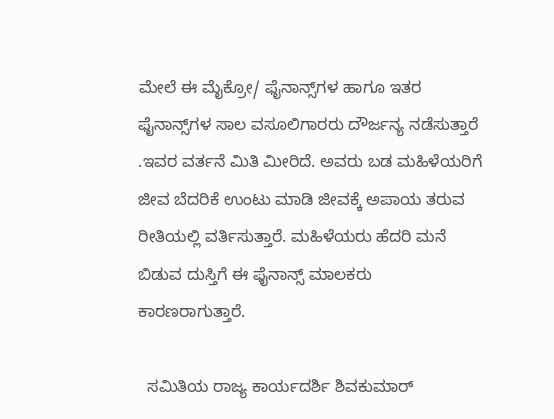ಮೇಲೆ ಈ ಮೈಕ್ರೋ/ ಫೈನಾನ್ಸ್‌ಗಳ ಹಾಗೂ ಇತರ ಫೈನಾನ್ಸ್‌ಗಳ ಸಾಲ ವಸೂಲಿಗಾರರು ದೌರ್ಜನ್ಯ ನಡೆಸುತ್ತಾರೆ .ಇವರ ವರ್ತನೆ ಮಿತಿ ಮೀರಿದೆ. ಅವರು ಬಡ ಮಹಿಳೆಯರಿಗೆ ಜೀವ ಬೆದರಿಕೆ ಉಂಟು ಮಾಡಿ ಜೀವಕ್ಕೆ ಅಪಾಯ ತರುವ ರೀತಿಯಲ್ಲಿ ವರ್ತಿಸುತ್ತಾರೆ. ಮಹಿಳೆಯರು ಹೆದರಿ ಮನೆ ಬಿಡುವ ದುಸ್ತಿಗೆ ಈ ಫೈನಾನ್ಸ್ ಮಾಲಕರು ಕಾರಣರಾಗುತ್ತಾರೆ.

  ಸಮಿತಿಯ ರಾಜ್ಯ ಕಾರ್ಯದರ್ಶಿ ಶಿವಕುಮಾರ್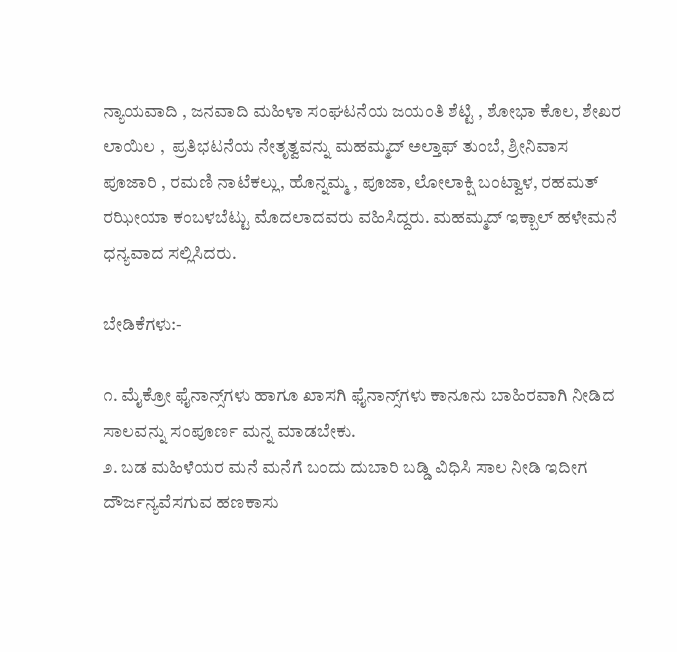ನ್ಯಾಯವಾದಿ , ಜನವಾದಿ ಮಹಿಳಾ ಸಂಘಟನೆಯ ಜಯಂತಿ ಶೆಟ್ಟಿ , ಶೋಭಾ ಕೊಲ, ಶೇಖರ ಲಾಯಿಲ ,  ಪ್ರತಿಭಟನೆಯ ನೇತೃತ್ವವನ್ನು ಮಹಮ್ಮದ್ ಅಲ್ತಾಫ್ ತುಂಬೆ, ಶ್ರೀನಿವಾಸ ಪೂಜಾರಿ , ರಮಣಿ ನಾಟೆಕಲ್ಲು, ಹೊನ್ನಮ್ಮ , ಪೂಜಾ, ಲೋಲಾಕ್ಷಿ ಬಂಟ್ವಾಳ, ರಹಮತ್ ರಝೀಯಾ ಕಂಬಳಬೆಟ್ಟು ಮೊದಲಾದವರು ವಹಿಸಿದ್ದರು. ಮಹಮ್ಮದ್ ಇಕ್ಬಾಲ್ ಹಳೇಮನೆ ಧನ್ಯವಾದ ಸಲ್ಲಿಸಿದರು.

ಬೇಡಿಕೆಗಳು:-

೧. ಮೈಕ್ರೋ ಫೈನಾನ್ಸ್‌ಗಳು ಹಾಗೂ ಖಾಸಗಿ ಫೈನಾನ್ಸ್‌ಗಳು ಕಾನೂನು ಬಾಹಿರವಾಗಿ ನೀಡಿದ ಸಾಲವನ್ನು ಸಂಪೂರ್ಣ ಮನ್ನ ಮಾಡಬೇಕು.
೨. ಬಡ ಮಹಿಳೆಯರ ಮನೆ ಮನೆಗೆ ಬಂದು ದುಬಾರಿ ಬಡ್ಡಿ ವಿಧಿಸಿ ಸಾಲ ನೀಡಿ ಇದೀಗ ದೌರ್ಜನ್ಯವೆಸಗುವ ಹಣಕಾಸು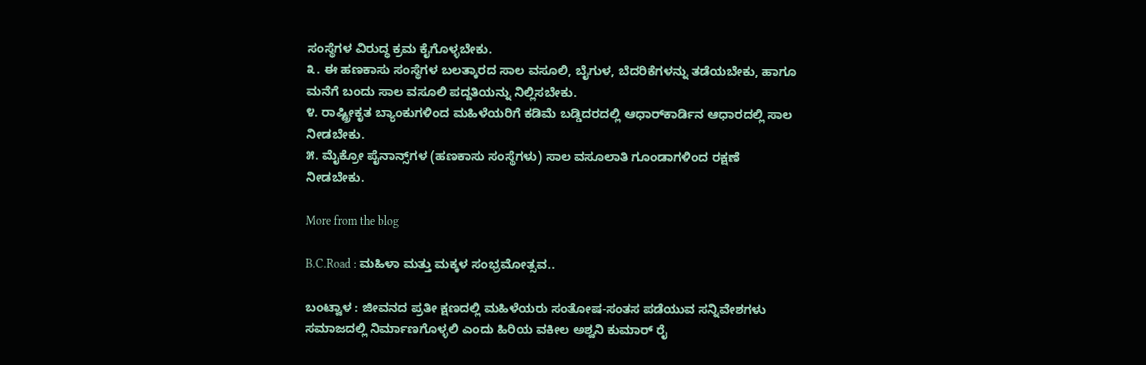ಸಂಸ್ಥೆಗಳ ವಿರುದ್ಧ ಕ್ರಮ ಕೈಗೊಳ್ಳಬೇಕು.
೩. ಈ ಹಣಕಾಸು ಸಂಸ್ಥೆಗಳ ಬಲತ್ಕಾರದ ಸಾಲ ವಸೂಲಿ, ಬೈಗುಳ, ಬೆದರಿಕೆಗಳನ್ನು ತಡೆಯಬೇಕು, ಹಾಗೂ ಮನೆಗೆ ಬಂದು ಸಾಲ ವಸೂಲಿ ಪದ್ದತಿಯನ್ನು ನಿಲ್ಲಿಸಬೇಕು.
೪. ರಾಷ್ಟ್ರೀಕೃತ ಬ್ಯಾಂಕುಗಳಿಂದ ಮಹಿಳೆಯರಿಗೆ ಕಡಿಮೆ ಬಡ್ಡಿದರದಲ್ಲಿ ಆಧಾರ್‌ಕಾರ್ಡಿನ ಆಧಾರದಲ್ಲಿ ಸಾಲ ನೀಡಬೇಕು.
೫. ಮೈಕ್ರೋ ಪೈನಾನ್ಸ್‌ಗಳ (ಹಣಕಾಸು ಸಂಸ್ಥೆಗಳು) ಸಾಲ ವಸೂಲಾತಿ ಗೂಂಡಾಗಳಿಂದ ರಕ್ಷಣೆ ನೀಡಬೇಕು.

More from the blog

B.C.Road : ಮಹಿಳಾ ಮತ್ತು ಮಕ್ಕಳ ಸಂಭ್ರಮೋತ್ಸವ..

ಬಂಟ್ವಾಳ : ಜೀವನದ ಪ್ರತೀ ಕ್ಷಣದಲ್ಲಿ ಮಹಿಳೆಯರು ಸಂತೋಷ-ಸಂತಸ‌ ಪಡೆಯುವ ಸನ್ನಿವೇಶಗಳು ಸಮಾಜದಲ್ಲಿ ನಿರ್ಮಾಣಗೊಳ್ಳಲಿ ಎಂದು ಹಿರಿಯ ವಕೀಲ ಅಶ್ವನಿ‌ ಕುಮಾರ್ ರೈ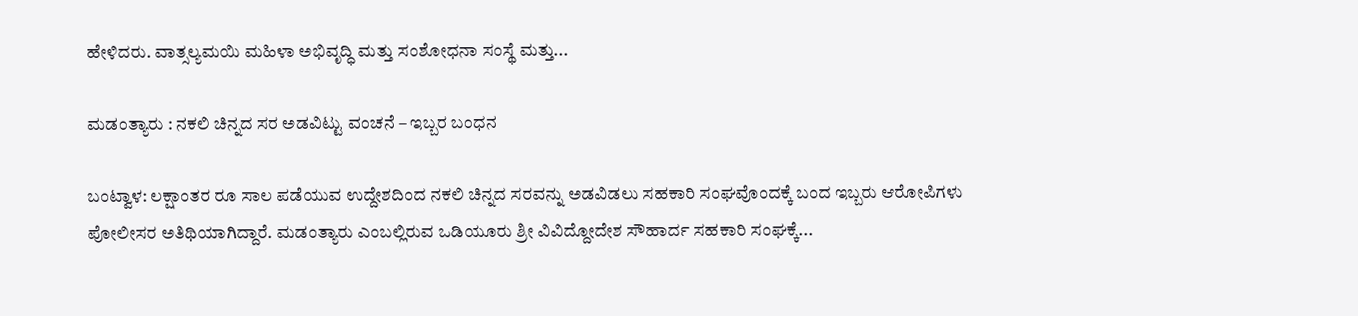ಹೇಳಿದರು. ವಾತ್ಸಲ್ಯಮಯಿ ಮಹಿಳಾ ಅಭಿವೃದ್ಧಿ ಮತ್ತು ಸಂಶೋಧನಾ‌ ಸಂಸ್ಥೆ ಮತ್ತು...

ಮಡಂತ್ಯಾರು : ನಕಲಿ ಚಿನ್ನದ ಸರ ಅಡವಿಟ್ಟು ವಂಚನೆ – ಇಬ್ಬರ ಬಂಧನ

ಬಂಟ್ವಾಳ: ಲಕ್ಷಾಂತರ ರೂ ಸಾಲ ಪಡೆಯುವ ಉದ್ದೇಶದಿಂದ ನಕಲಿ ಚಿನ್ನದ ಸರವನ್ನು ಅಡವಿಡಲು ಸಹಕಾರಿ ಸಂಘವೊಂದಕ್ಕೆ ಬಂದ ಇಬ್ಬರು ಆರೋಪಿಗಳು ಪೋಲೀಸರ ಅತಿಥಿಯಾಗಿದ್ದಾರೆ. ಮಡಂತ್ಯಾರು ಎಂಬಲ್ಲಿರುವ ಒಡಿಯೂರು ಶ್ರೀ ವಿವಿದ್ದೋದೇಶ ಸೌಹಾರ್ದ ಸಹಕಾರಿ ಸಂಘಕ್ಕೆ...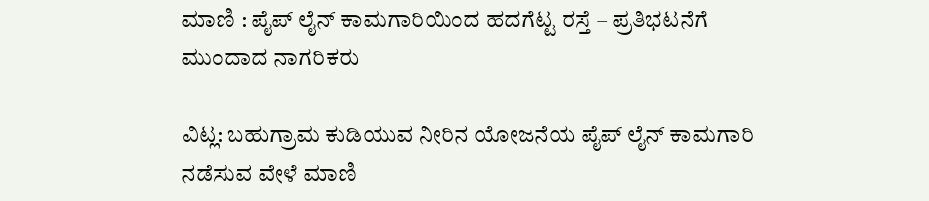ಮಾಣಿ : ಪೈಪ್ ಲೈನ್ ಕಾಮಗಾರಿಯಿಂದ ಹದಗೆಟ್ಟ ರಸ್ತೆ – ಪ್ರತಿಭಟನೆಗೆ ಮುಂದಾದ ನಾಗರಿಕರು

ವಿಟ್ಲ: ಬಹುಗ್ರಾಮ ಕುಡಿಯುವ ನೀರಿನ ಯೋಜನೆಯ ಪೈಪ್ ಲೈನ್ ಕಾಮಗಾರಿ ನಡೆಸುವ ವೇಳೆ ಮಾಣಿ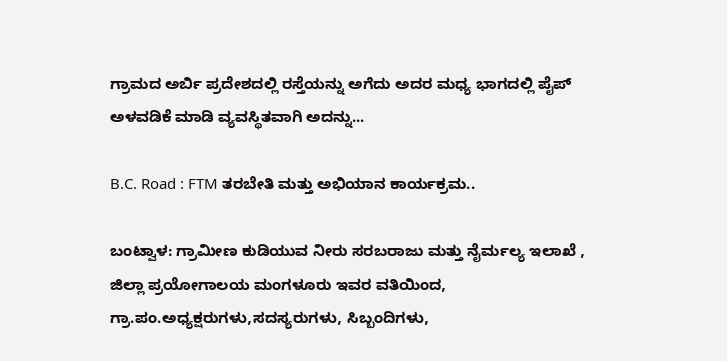ಗ್ರಾಮದ ಅರ್ಬಿ ಪ್ರದೇಶದಲ್ಲಿ ರಸ್ತೆಯನ್ನು ಅಗೆದು ಅದರ ಮಧ್ಯ ಭಾಗದಲ್ಲಿ ಪೈಪ್ ಅಳವಡಿಕೆ ಮಾಡಿ ವ್ಯವಸ್ಥಿತವಾಗಿ ಅದನ್ನು...

B.C. Road : FTM ತರಬೇತಿ ಮತ್ತು ಅಭಿಯಾನ ಕಾರ್ಯಕ್ರಮ..

ಬಂಟ್ವಾಳ: ಗ್ರಾಮೀಣ ಕುಡಿಯುವ ನೀರು ಸರಬರಾಜು ಮತ್ತು ನೈರ್ಮಲ್ಯ ಇಲಾಖೆ , ಜಿಲ್ಲಾ ಪ್ರಯೋಗಾಲಯ ಮಂಗಳೂರು ಇವರ ವತಿಯಿಂದ, ಗ್ರಾ.ಪಂ.ಅಧ್ಯಕ್ಷರುಗಳು,ಸದಸ್ಯರುಗಳು, ಸಿಬ್ಬಂದಿಗಳು,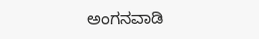ಅಂಗನವಾಡಿ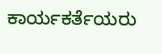ಕಾರ್ಯಕರ್ತೆಯರು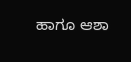ಹಾಗೂ ಆಶಾ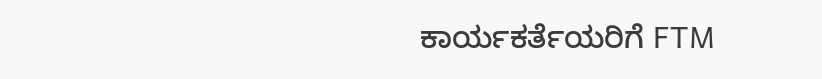ಕಾರ್ಯಕರ್ತೆಯರಿಗೆ FTM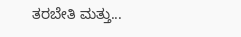ತರಬೇತಿ ಮತ್ತು...